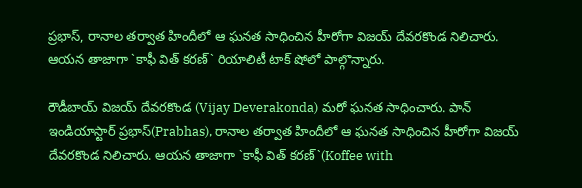ప్రభాస్‌, రానాల తర్వాత హిందీలో ఆ ఘనత సాధించిన హీరోగా విజయ్‌ దేవరకొండ నిలిచారు. ఆయన తాజాగా `కాఫీ విత్‌ కరణ్‌` రియాలిటీ టాక్‌ షోలో పాల్గొన్నారు.

రౌడీబాయ్‌ విజయ్‌ దేవరకొండ (Vijay Deverakonda) మరో ఘనత సాధించారు. పాన్‌ ఇండియాస్టార్‌ ప్రభాస్‌(Prabhas), రానాల తర్వాత హిందీలో ఆ ఘనత సాధించిన హీరోగా విజయ్‌ దేవరకొండ నిలిచారు. ఆయన తాజాగా `కాఫీ విత్‌ కరణ్‌`(Koffee with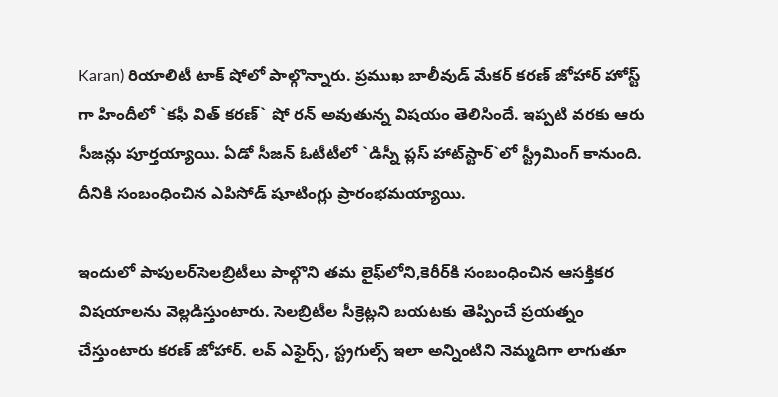Karan) రియాలిటీ టాక్‌ షోలో పాల్గొన్నారు. ప్రముఖ బాలీవుడ్‌ మేకర్‌ కరణ్‌ జోహార్‌ హోస్ట్ గా హిందీలో `కఫీ విత్‌ కరణ్‌` షో రన్‌ అవుతున్న విషయం తెలిసిందే. ఇప్పటి వరకు ఆరు సీజన్లు పూర్తయ్యాయి. ఏడో సీజన్‌ ఓటీటీలో `డిస్నీ ప్లస్‌ హాట్‌స్టార్‌`లో స్ట్రీమింగ్‌ కానుంది. దీనికి సంబంధించిన ఎపిసోడ్‌ షూటింగ్లు ప్రారంభమయ్యాయి.

ఇందులో పాపులర్‌సెలబ్రిటీలు పాల్గొని తమ లైఫ్‌లోని,కెరీర్‌కి సంబంధించిన ఆసక్తికర విషయాలను వెల్లడిస్తుంటారు. సెలబ్రిటీల సీక్రెట్లని బయటకు తెప్పించే ప్రయత్నం చేస్తుంటారు కరణ్‌ జోహార్‌. లవ్‌ ఎఫైర్స్, స్ట్రగుల్స్ ఇలా అన్నింటిని నెమ్మదిగా లాగుతూ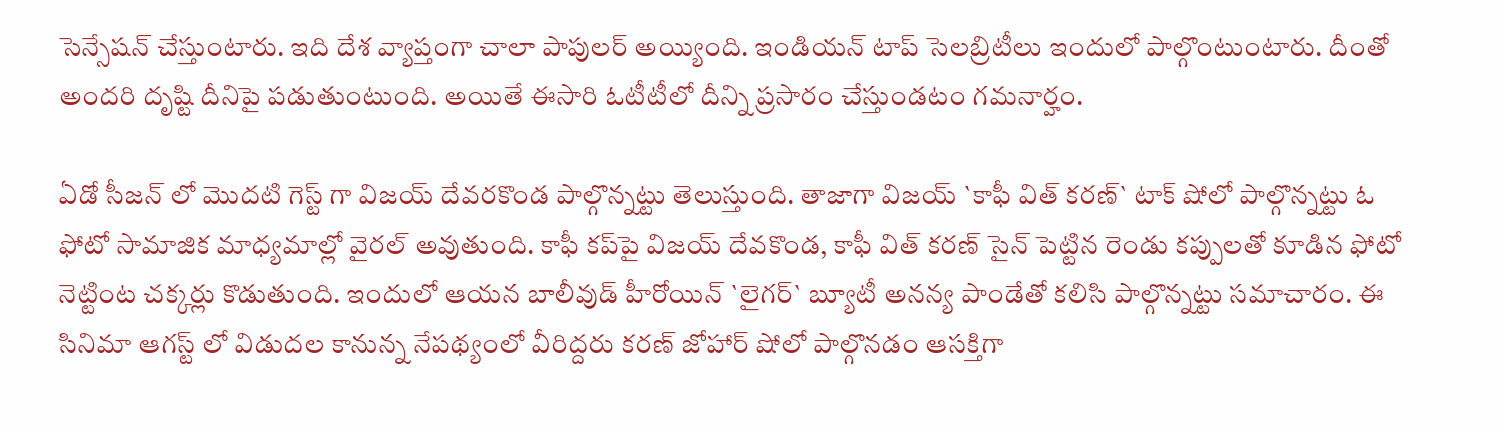సెన్సేషన్‌ చేస్తుంటారు. ఇది దేశ వ్యాప్తంగా చాలా పాపులర్‌ అయ్యింది. ఇండియన్‌ టాప్‌ సెలబ్రిటీలు ఇందులో పాల్గొంటుంటారు. దీంతో అందరి దృష్టి దీనిపై పడుతుంటుంది. అయితే ఈసారి ఓటీటీలో దీన్ని ప్రసారం చేస్తుండటం గమనార్హం.

ఏడో సీజన్‌ లో మొదటి గెస్ట్ గా విజయ్‌ దేవరకొండ పాల్గొన్నట్టు తెలుస్తుంది. తాజాగా విజయ్‌ `కాఫీ విత్‌ కరణ్‌` టాక్‌ షోలో పాల్గొన్నట్టు ఓ ఫోటో సామాజిక మాధ్యమాల్లో వైరల్‌ అవుతుంది. కాఫీ కప్‌పై విజయ్‌ దేవకొండ, కాఫీ విత్‌ కరణ్‌ సైన్‌ పెట్టిన రెండు కప్పులతో కూడిన ఫోటో నెట్టింట చక్కర్లు కొడుతుంది. ఇందులో ఆయన బాలీవుడ్‌ హీరోయిన్‌ `లైగర్‌` బ్యూటీ అనన్య పాండేతో కలిసి పాల్గొన్నట్టు సమాచారం. ఈ సినిమా ఆగస్ట్ లో విడుదల కానున్న నేపథ్యంలో వీరిద్దరు కరణ్‌ జోహార్‌ షోలో పాల్గొనడం ఆసక్తిగా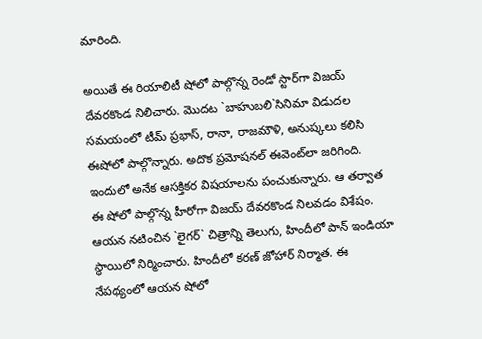మారింది.

అయితే ఈ రియాలిటీ షోలో పాల్గొన్న రెండో స్టార్‌గా విజయ్‌ దేవరకొండ నిలిచారు. మొదట `బాహుబలి`సినిమా విడుదల సమయంలో టీమ్‌ ప్రభాస్‌, రానా, రాజమౌళి, అనుష్కలు కలిసి ఈషోలో పాల్గొన్నారు. అదొక ప్రమోషనల్‌ ఈవెంట్‌లా జరిగింది. ఇందులో అనేక ఆసక్తికర విషయాలను పంచుకున్నారు. ఆ తర్వాత ఈ షోలో పాల్గొన్న హీరోగా విజయ్‌ దేవరకొండ నిలవడం విశేషం. ఆయన నటించిన `లైగర్‌` చిత్రాన్ని తెలుగు, హిందీలో పాన్‌ ఇండియా స్థాయిలో నిర్మించారు. హిందీలో కరణ్‌ జోహార్‌ నిర్మాత. ఈ నేపథ్యంలో ఆయన షోలో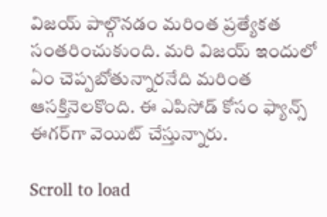విజయ్‌ పాల్గొనడం మరింత ప్రత్యేకత సంతరించుకుంది. మరి విజయ్‌ ఇందులో ఏం చెప్పబోతున్నారనేది మరింత ఆసక్తినెలకొంది. ఈ ఎపిసోడ్‌ కోసం ఫ్యాన్స్ ఈగర్‌గా వెయిట్‌ చేస్తున్నారు.

Scroll to load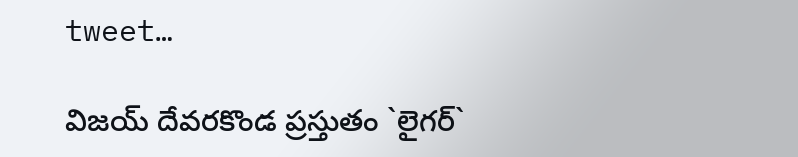tweet…

విజయ్‌ దేవరకొండ ప్రస్తుతం `లైగర్‌`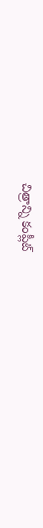చిత్రాన్ని కంప్లీట్‌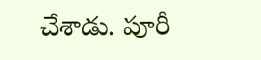చేశాడు. పూరీ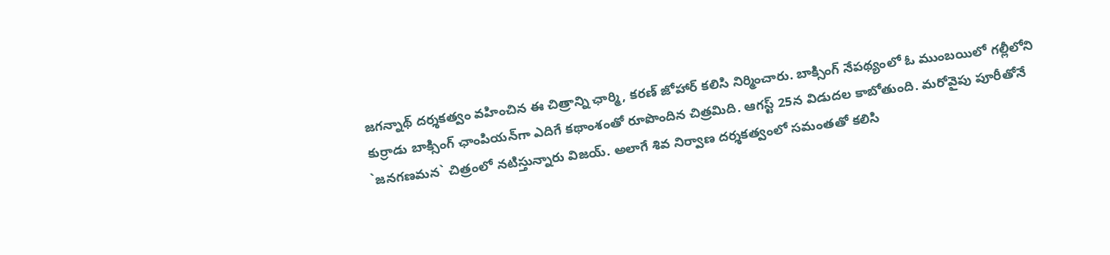జగన్నాథ్‌ దర్శకత్వం వహించిన ఈ చిత్రాన్ని ఛార్మి, కరణ్‌ జోహార్‌ కలిసి నిర్మించారు. బాక్సింగ్‌ నేపథ్యంలో ఓ ముంబయిలో గల్లీలోని కుర్రాడు బాక్సింగ్‌ ఛాంపియన్‌గా ఎదిగే కథాంశంతో రూపొందిన చిత్రమిది. ఆగస్ట్ 25న విడుదల కాబోతుంది. మరోవైపు పూరీతోనే `జనగణమన` చిత్రంలో నటిస్తున్నారు విజయ్. అలాగే శివ నిర్వాణ దర్శకత్వంలో సమంతతో కలిసి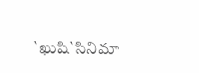`ఖుషి`సినిమా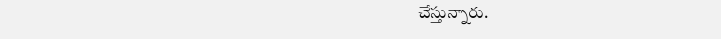చేస్తున్నారు.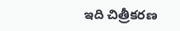ఇది చిత్రీకరణ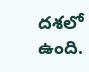దశలో ఉంది.